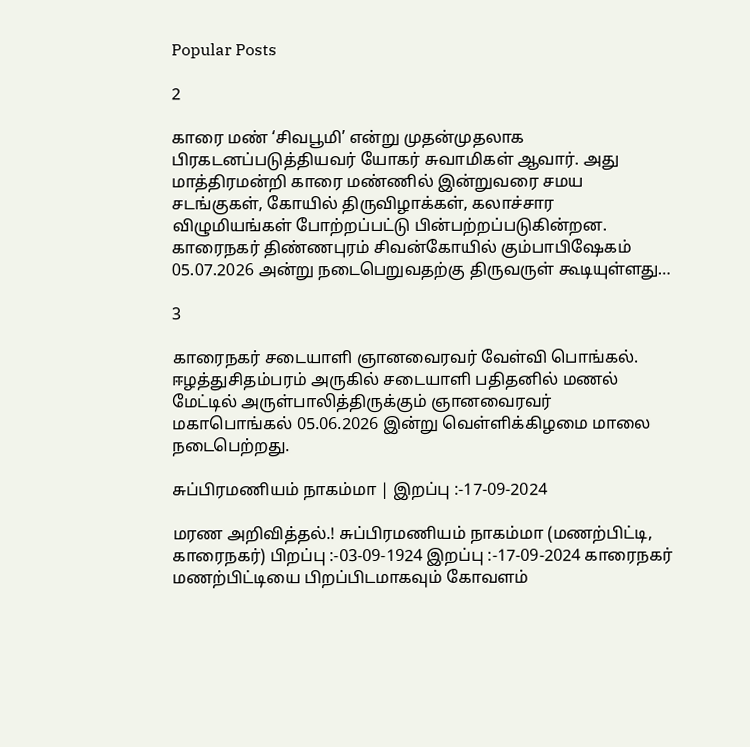Popular Posts

2

காரை மண் ‘சிவபூமி’ என்று முதன்முதலாக பிரகடனப்படுத்தியவர் யோகர் சுவாமிகள் ஆவார். அது மாத்திரமன்றி காரை மண்ணில் இன்றுவரை சமய சடங்குகள், கோயில் திருவிழாக்கள், கலாச்சார விழுமியங்கள் போற்றப்பட்டு பின்பற்றப்படுகின்றன. காரைநகர் திண்ணபுரம் சிவன்கோயில் கும்பாபிஷேகம் 05.07.2026 அன்று நடைபெறுவதற்கு திருவருள் கூடியுள்ளது…

3

காரைநகர் சடையாளி ஞானவைரவர் வேள்வி பொங்கல். ஈழத்துசிதம்பரம் அருகில் சடையாளி பதிதனில் மணல் மேட்டில் அருள்பாலித்திருக்கும் ஞானவைரவர் மகாபொங்கல் 05.06.2026 இன்று வெள்ளிக்கிழமை மாலை நடைபெற்றது.

சுப்பிரமணியம் நாகம்மா | இறப்பு :-17-09-2024

மரண அறிவித்தல்.! சுப்பிரமணியம் நாகம்மா (மணற்பிட்டி, காரைநகர்) பிறப்பு :-03-09-1924 இறப்பு :-17-09-2024 காரைநகர் மணற்பிட்டியை பிறப்பிடமாகவும் கோவளம்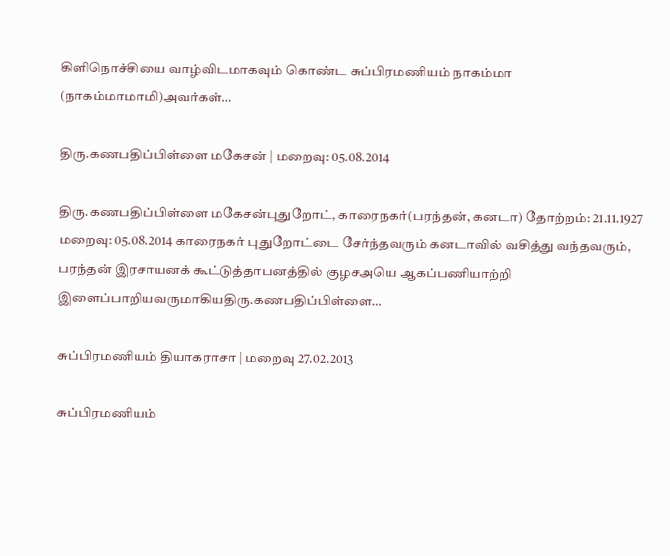கிளிநொச்சியை வாழ்விடமாகவும் கொண்ட சுப்பிரமணியம் நாகம்மா (நாகம்மாமாமி)அவர்கள்…

திரு.கணபதிப்பிள்ளை மகேசன் | மறைவு: 05.08.2014

திரு.கணபதிப்பிள்ளை மகேசன்புதுறோட், காரைநகர்(பரந்தன், கனடா) தோற்றம்: 21.11.1927 மறைவு: 05.08.2014 காரைநகர் புதுறோட்டை சேர்ந்தவரும் கனடாவில் வசித்து வந்தவரும், பரந்தன் இரசாயனக் கூட்டுத்தாபனத்தில் குழசஅயெ ஆகப்பணியாற்றி இளைப்பாறியவருமாகியதிரு.கணபதிப்பிள்ளை…

சுப்பிரமணியம் தியாகராசா | மறைவு 27.02.2013

சுப்பிரமணியம்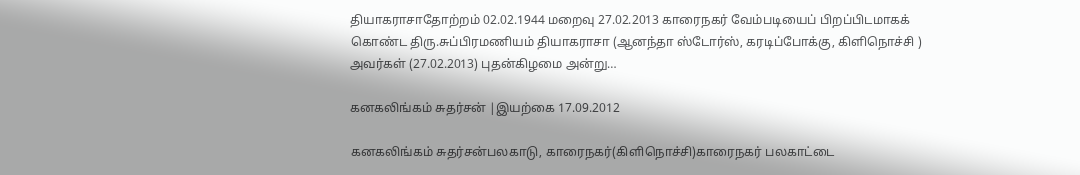தியாகராசாதோற்றம் 02.02.1944 மறைவு 27.02.2013 காரைநகர் வேம்படியைப் பிறப்பிடமாகக் கொண்ட திரு.சுப்பிரமணியம் தியாகராசா (ஆனந்தா ஸ்டோர்ஸ், கரடிப்போக்கு, கிளிநொச்சி ) அவர்கள் (27.02.2013) புதன்கிழமை அன்று…

கனகலிங்கம் சுதர்சன் |இயற்கை 17.09.2012

கனகலிங்கம் சுதர்சன்பலகாடு, காரைநகர்(கிளிநொச்சி)காரைநகர் பலகாட்டை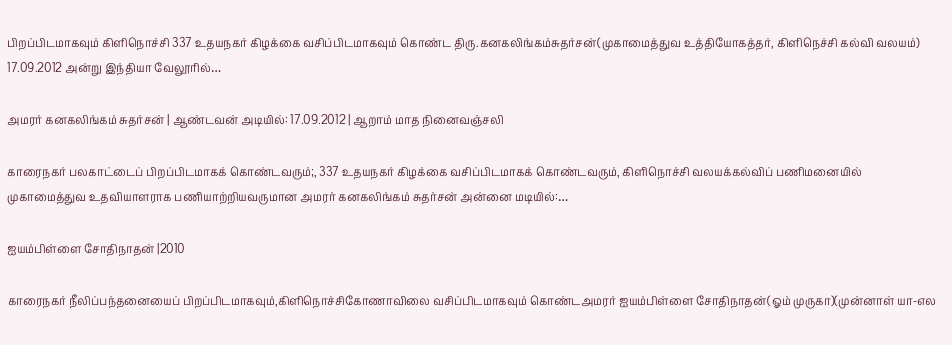பிறப்பிடமாகவும் கிளிநொச்சி 337 உதயநகர் கிழக்கை வசிப்பிடமாகவும் கொண்ட திரு.கனகலிங்கம்சுதர்சன்(முகாமைத்துவ உத்தியோகத்தர், கிளிநெச்சி கல்வி வலயம்) 17.09.2012 அன்று இந்தியா வேலூரில்…

அமரர் கனகலிங்கம் சுதர்சன் | ஆண்டவன் அடியில்: 17.09.2012 | ஆறாம் மாத நினைவஞ்சலி

காரைநகர் பலகாட்டைப் பிறப்பிடமாகக் கொண்டவரும்;, 337 உதயநகர் கிழக்கை வசிப்பிடமாகக் கொண்டவரும், கிளிநொச்சி வலயக்கல்விப் பணிமனையில் முகாமைத்துவ உதவியாளராக பணியாற்றியவருமான அமரர் கனகலிங்கம் சுதர்சன் அன்னை மடியில்:…

ஐயம்பிள்ளை சோதிநாதன் |2010

காரைநகர் நீலிப்பந்தனையைப் பிறப்பிடமாகவும்,கிளிநொச்சிகோணாவிலை வசிப்பிடமாகவும் கொண்டஅமரர் ஐயம்பிள்ளை சோதிநாதன்(ஓம் முருகா)(முன்னாள் யா-எல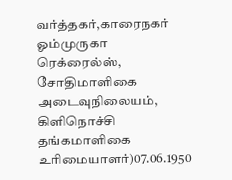வர்த்தகர்,காரைநகர் ஓம்முருகா ரெக்ரைல்ஸ், சோதிமாளிகை அடைவுநிலையம், கிளிநொச்சி தங்கமாளிகை உரிமையாளர்)07.06.1950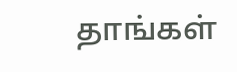தாங்கள்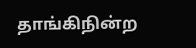தாங்கிநின்ற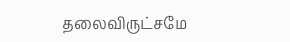தலைவிருட்சமே